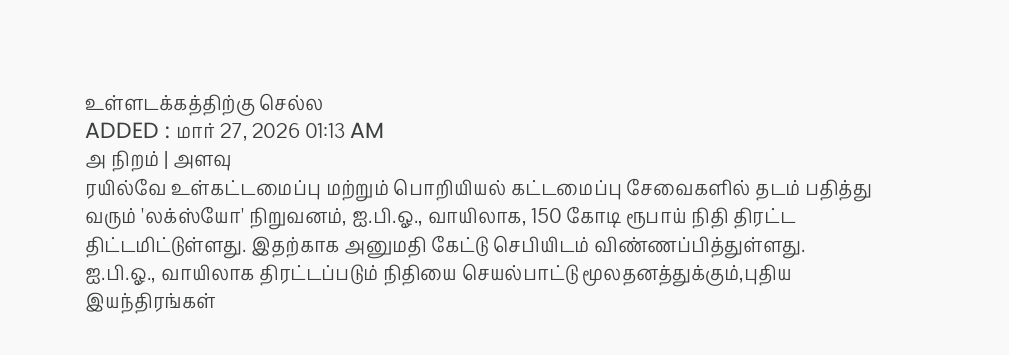உள்ளடக்கத்திற்கு செல்ல
ADDED : மார் 27, 2026 01:13 AM
அ நிறம் | அளவு
ரயில்வே உள்கட்டமைப்பு மற்றும் பொறியியல் கட்டமைப்பு சேவைகளில் தடம் பதித்து வரும் 'லக்ஸ்யோ' நிறுவனம், ஐ.பி.ஓ., வாயிலாக, 150 கோடி ரூபாய் நிதி திரட்ட திட்டமிட்டுள்ளது. இதற்காக அனுமதி கேட்டு செபியிடம் விண்ணப்பித்துள்ளது.
ஐ.பி.ஓ., வாயிலாக திரட்டப்படும் நிதியை செயல்பாட்டு மூலதனத்துக்கும்,புதிய இயந்திரங்கள்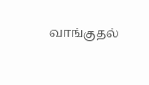வாங்குதல்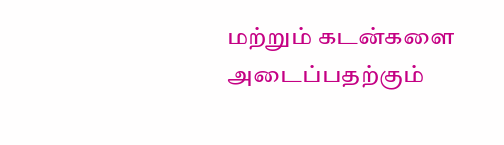மற்றும் கடன்களை அடைப்பதற்கும்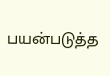பயன்படுத்த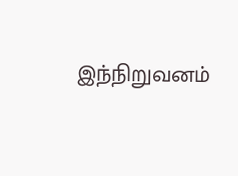இந்நிறுவனம்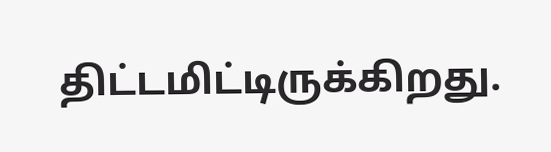திட்டமிட்டிருக்கிறது.